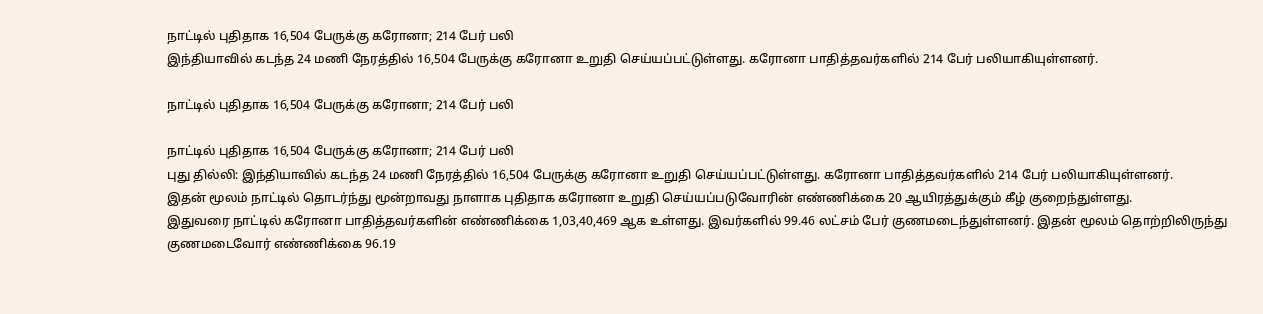நாட்டில் புதிதாக 16,504 பேருக்கு கரோனா; 214 பேர் பலி
இந்தியாவில் கடந்த 24 மணி நேரத்தில் 16,504 பேருக்கு கரோனா உறுதி செய்யப்பட்டுள்ளது. கரோனா பாதித்தவர்களில் 214 பேர் பலியாகியுள்ளனர்.

நாட்டில் புதிதாக 16,504 பேருக்கு கரோனா; 214 பேர் பலி

நாட்டில் புதிதாக 16,504 பேருக்கு கரோனா; 214 பேர் பலி
புது தில்லி: இந்தியாவில் கடந்த 24 மணி நேரத்தில் 16,504 பேருக்கு கரோனா உறுதி செய்யப்பட்டுள்ளது. கரோனா பாதித்தவர்களில் 214 பேர் பலியாகியுள்ளனர்.
இதன் மூலம் நாட்டில் தொடர்ந்து மூன்றாவது நாளாக புதிதாக கரோனா உறுதி செய்யப்படுவோரின் எண்ணிக்கை 20 ஆயிரத்துக்கும் கீழ் குறைந்துள்ளது.
இதுவரை நாட்டில் கரோனா பாதித்தவர்களின் எண்ணிக்கை 1,03,40,469 ஆக உள்ளது. இவர்களில் 99.46 லட்சம் பேர் குணமடைந்துள்ளனர். இதன் மூலம் தொற்றிலிருந்து குணமடைவோர் எண்ணிக்கை 96.19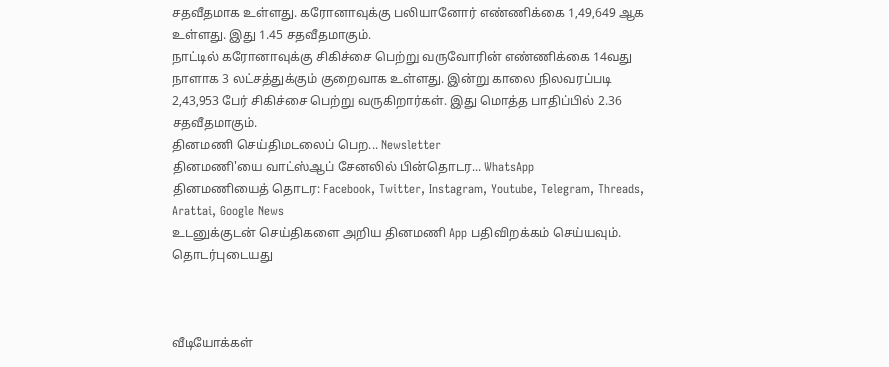சதவீதமாக உள்ளது. கரோனாவுக்கு பலியானோர் எண்ணிக்கை 1,49,649 ஆக உள்ளது. இது 1.45 சதவீதமாகும்.
நாட்டில் கரோனாவுக்கு சிகிச்சை பெற்று வருவோரின் எண்ணிக்கை 14வது நாளாக 3 லட்சத்துக்கும் குறைவாக உள்ளது. இன்று காலை நிலவரப்படி 2,43,953 பேர் சிகிச்சை பெற்று வருகிறார்கள். இது மொத்த பாதிப்பில் 2.36 சதவீதமாகும்.
தினமணி செய்திமடலைப் பெற... Newsletter
தினமணி'யை வாட்ஸ்ஆப் சேனலில் பின்தொடர... WhatsApp
தினமணியைத் தொடர: Facebook, Twitter, Instagram, Youtube, Telegram, Threads, Arattai, Google News
உடனுக்குடன் செய்திகளை அறிய தினமணி App பதிவிறக்கம் செய்யவும்.
தொடர்புடையது



வீடியோக்கள்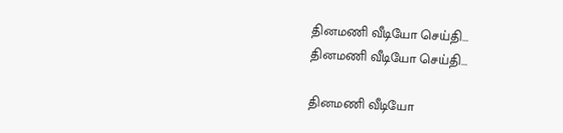தினமணி வீடியோ செய்தி...
தினமணி வீடியோ செய்தி...

தினமணி வீடியோ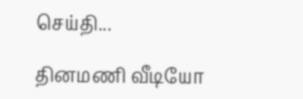செய்தி...

தினமணி வீடியோ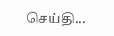செய்தி...